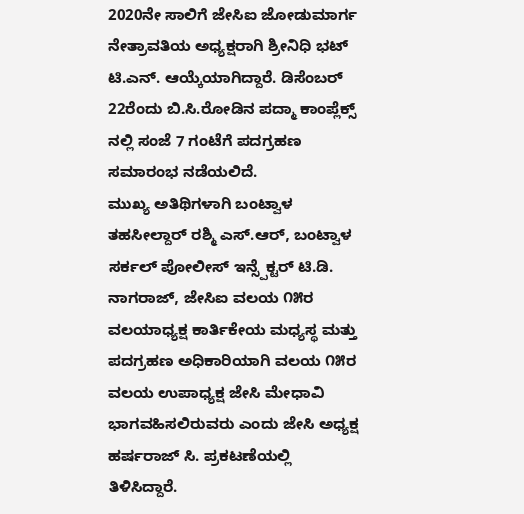2020ನೇ ಸಾಲಿಗೆ ಜೇಸಿಐ ಜೋಡುಮಾರ್ಗ ನೇತ್ರಾವತಿಯ ಅಧ್ಯಕ್ಷರಾಗಿ ಶ್ರೀನಿಧಿ ಭಟ್ ಟಿ.ಎನ್. ಆಯ್ಕೆಯಾಗಿದ್ದಾರೆ. ಡಿಸೆಂಬರ್ 22ರೆಂದು ಬಿ.ಸಿ.ರೋಡಿನ ಪದ್ಮಾ ಕಾಂಪ್ಲೆಕ್ಸ್ ನಲ್ಲಿ ಸಂಜೆ 7 ಗಂಟೆಗೆ ಪದಗ್ರಹಣ ಸಮಾರಂಭ ನಡೆಯಲಿದೆ.
ಮುಖ್ಯ ಅತಿಥಿಗಳಾಗಿ ಬಂಟ್ವಾಳ ತಹಸೀಲ್ದಾರ್ ರಶ್ಮಿ ಎಸ್.ಆರ್, ಬಂಟ್ವಾಳ ಸರ್ಕಲ್ ಪೋಲೀಸ್ ಇನ್ಸ್ಪೆಕ್ಟರ್ ಟಿ.ಡಿ. ನಾಗರಾಜ್, ಜೇಸಿಐ ವಲಯ ೧೫ರ ವಲಯಾಧ್ಯಕ್ಷ ಕಾರ್ತಿಕೇಯ ಮಧ್ಯಸ್ಥ ಮತ್ತು ಪದಗ್ರಹಣ ಅಧಿಕಾರಿಯಾಗಿ ವಲಯ ೧೫ರ ವಲಯ ಉಪಾಧ್ಯಕ್ಷ ಜೇಸಿ ಮೇಧಾವಿ ಭಾಗವಹಿಸಲಿರುವರು ಎಂದು ಜೇಸಿ ಅಧ್ಯಕ್ಷ ಹರ್ಷರಾಜ್ ಸಿ. ಪ್ರಕಟಣೆಯಲ್ಲಿ ತಿಳಿಸಿದ್ದಾರೆ.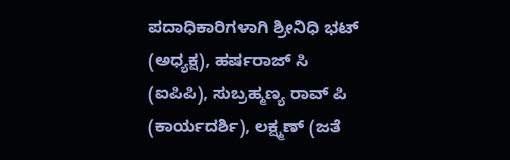ಪದಾಧಿಕಾರಿಗಳಾಗಿ ಶ್ರೀನಿಧಿ ಭಟ್ (ಅಧ್ಯಕ್ಷ), ಹರ್ಷರಾಜ್ ಸಿ (ಐಪಿಪಿ), ಸುಬ್ರಹ್ಮಣ್ಯ ರಾವ್ ಪಿ (ಕಾರ್ಯದರ್ಶಿ), ಲಕ್ಷ್ಮಣ್ (ಜತೆ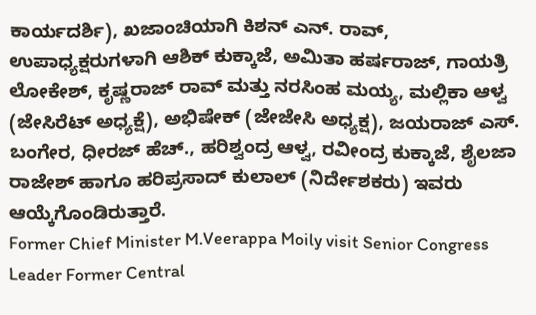ಕಾರ್ಯದರ್ಶಿ), ಖಜಾಂಚಿಯಾಗಿ ಕಿಶನ್ ಎನ್. ರಾವ್, ಉಪಾಧ್ಯಕ್ಷರುಗಳಾಗಿ ಆಶಿಕ್ ಕುಕ್ಕಾಜೆ, ಅಮಿತಾ ಹರ್ಷರಾಜ್, ಗಾಯತ್ರಿ ಲೋಕೇಶ್, ಕೃಷ್ಣರಾಜ್ ರಾವ್ ಮತ್ತು ನರಸಿಂಹ ಮಯ್ಯ, ಮಲ್ಲಿಕಾ ಆಳ್ವ (ಜೇಸಿರೆಟ್ ಅಧ್ಯಕ್ಷೆ), ಅಭಿಷೇಕ್ (ಜೇಜೇಸಿ ಅಧ್ಯಕ್ಷ), ಜಯರಾಜ್ ಎಸ್. ಬಂಗೇರ, ಧೀರಜ್ ಹೆಚ್., ಹರಿಶ್ವಂದ್ರ ಆಳ್ವ, ರವೀಂದ್ರ ಕುಕ್ಕಾಜೆ, ಶೈಲಜಾ ರಾಜೇಶ್ ಹಾಗೂ ಹರಿಪ್ರಸಾದ್ ಕುಲಾಲ್ (ನಿರ್ದೇಶಕರು) ಇವರು ಆಯ್ಕೆಗೊಂಡಿರುತ್ತಾರೆ.
Former Chief Minister M.Veerappa Moily visit Senior Congress Leader Former Central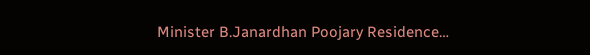Minister B.Janardhan Poojary Residence…